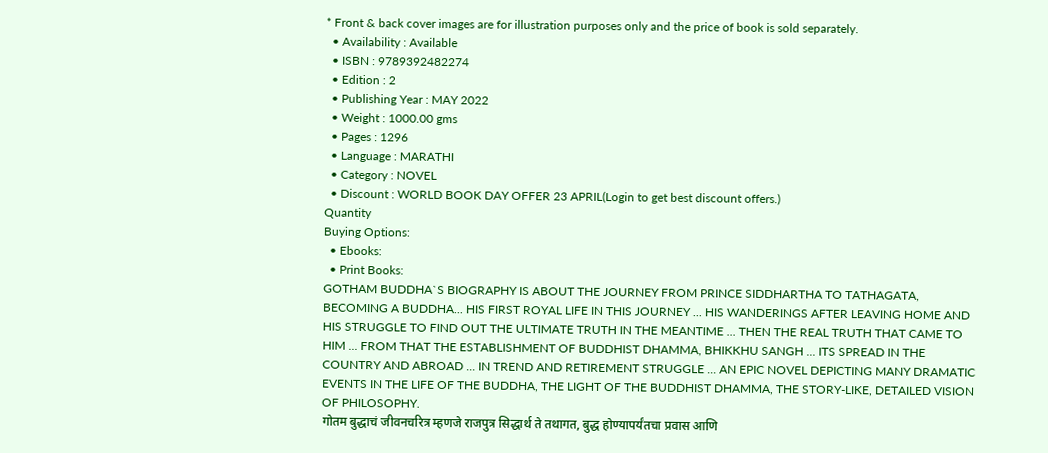* Front & back cover images are for illustration purposes only and the price of book is sold separately.
  • Availability : Available
  • ISBN : 9789392482274
  • Edition : 2
  • Publishing Year : MAY 2022
  • Weight : 1000.00 gms
  • Pages : 1296
  • Language : MARATHI
  • Category : NOVEL
  • Discount : WORLD BOOK DAY OFFER 23 APRIL(Login to get best discount offers.)
Quantity
Buying Options:
  • Ebooks:
  • Print Books:
GOTHAM BUDDHA`S BIOGRAPHY IS ABOUT THE JOURNEY FROM PRINCE SIDDHARTHA TO TATHAGATA, BECOMING A BUDDHA... HIS FIRST ROYAL LIFE IN THIS JOURNEY ... HIS WANDERINGS AFTER LEAVING HOME AND HIS STRUGGLE TO FIND OUT THE ULTIMATE TRUTH IN THE MEANTIME ... THEN THE REAL TRUTH THAT CAME TO HIM ... FROM THAT THE ESTABLISHMENT OF BUDDHIST DHAMMA, BHIKKHU SANGH ... ITS SPREAD IN THE COUNTRY AND ABROAD ... IN TREND AND RETIREMENT STRUGGLE ... AN EPIC NOVEL DEPICTING MANY DRAMATIC EVENTS IN THE LIFE OF THE BUDDHA, THE LIGHT OF THE BUDDHIST DHAMMA, THE STORY-LIKE, DETAILED VISION OF PHILOSOPHY.
गोतम बुद्धाचं जीवनचरित्र म्हणजे राजपुत्र सिद्धार्थ ते तथागत, बुद्ध होण्यापर्यंतचा प्रवास आणि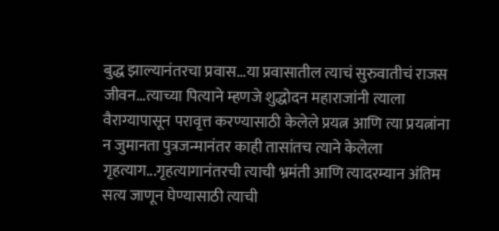बुद्ध झाल्यानंतरचा प्रवास...या प्रवासातील त्याचं सुरुवातीचं राजस जीवन...त्याच्या पित्याने म्हणजे शुद्धोदन महाराजांनी त्याला वैराग्यापासून परावृत्त करण्यासाठी केलेले प्रयत्न आणि त्या प्रयत्नांना न जुमानता पुत्रजन्मानंतर काही तासांतच त्याने केलेला गृहत्याग...गृहत्यागानंतरची त्याची भ्रमंती आणि त्यादरम्यान अंतिम सत्य जाणून घेण्यासाठी त्याची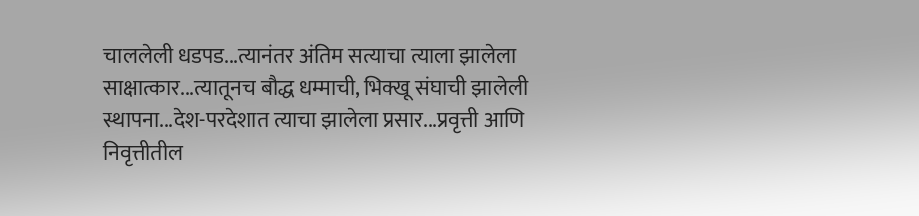चाललेली धडपड...त्यानंतर अंतिम सत्याचा त्याला झालेला साक्षात्कार...त्यातूनच बौद्ध धम्माची, भिक्खू संघाची झालेली स्थापना...देश-परदेशात त्याचा झालेला प्रसार...प्रवृत्ती आणि निवृत्तीतील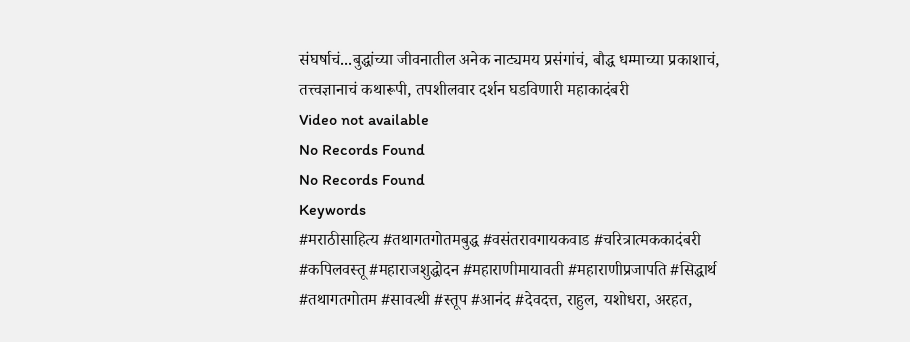संघर्षाचं...बुद्धांच्या जीवनातील अनेक नाट्यमय प्रसंगांचं, बौद्ध धम्माच्या प्रकाशाचं, तत्त्वज्ञानाचं कथारूपी, तपशीलवार दर्शन घडविणारी महाकादंबरी
Video not available
No Records Found
No Records Found
Keywords
#मराठीसाहित्य #तथागतगोतमबुद्ध #वसंतरावगायकवाड #चरित्रात्मककादंबरी #कपिलवस्तू #महाराजशुद्धोदन #महाराणीमायावती #महाराणीप्रजापति #सिद्धार्थ #तथागतगोतम #सावत्थी #स्तूप #आनंद #देवदत्त, राहुल, यशोधरा, अरहत,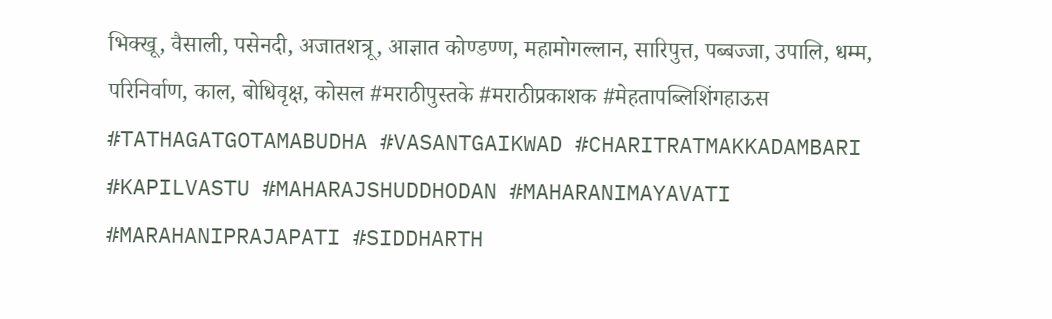भिक्खू, वैसाली, पसेनदी, अजातशत्रू, आज्ञात कोण्डण्ण, महामोगल्लान, सारिपुत्त, पब्बज्जा, उपालि, धम्म, परिनिर्वाण, काल, बोधिवृक्ष, कोसल #मराठीपुस्तके #मराठीप्रकाशक #मेहतापब्लिशिंगहाऊस #TATHAGATGOTAMABUDHA #VASANTGAIKWAD #CHARITRATMAKKADAMBARI #KAPILVASTU #MAHARAJSHUDDHODAN #MAHARANIMAYAVATI #MARAHANIPRAJAPATI #SIDDHARTH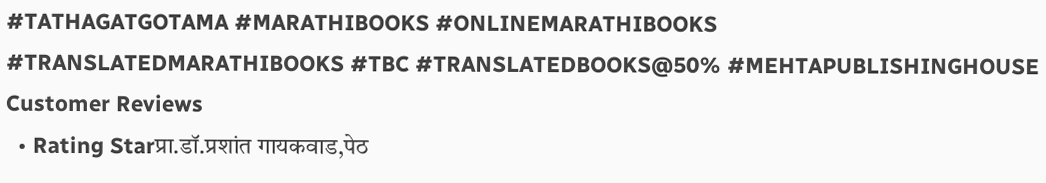#TATHAGATGOTAMA #MARATHIBOOKS #ONLINEMARATHIBOOKS #TRANSLATEDMARATHIBOOKS #TBC #TRANSLATEDBOOKS@50% #MEHTAPUBLISHINGHOUSE
Customer Reviews
  • Rating Starप्रा.डॉ.प्रशांत गायकवाड,पेठ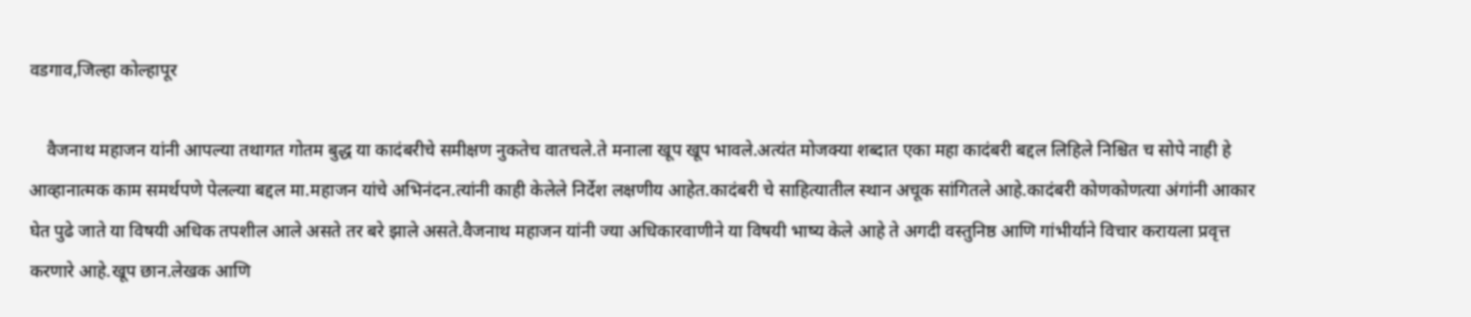वडगाव,जिल्हा कोल्हापूर

    वैजनाथ महाजन यांनी आपल्या तथागत गोतम बुद्ध या कादंबरीचे समीक्षण नुकतेच वातचले.ते मनाला खूप खूप भावले.अत्यंत मोजक्या शब्दात एका महा कादंबरी बद्दल लिहिले निश्चित च सोपे नाही हे आव्हानात्मक काम समर्थपणे पेलल्या बद्दल मा.महाजन यांचे अभिनंदन.त्यांनी काही केलेले निर्देश लक्षणीय आहेत.कादंबरी चे साहित्यातील स्थान अचूक सांगितले आहे.कादंबरी कोणकोणत्या अंगांनी आकार घेत पुढे जाते या विषयी अधिक तपशील आले असते तर बरे झाले असते.वैजनाथ महाजन यांनी ज्या अधिकारवाणीने या विषयी भाष्य केले आहे ते अगदी वस्तुनिष्ठ आणि गांभीर्याने विचार करायला प्रवृत्त करणारे आहे.खूप छान.लेखक आणि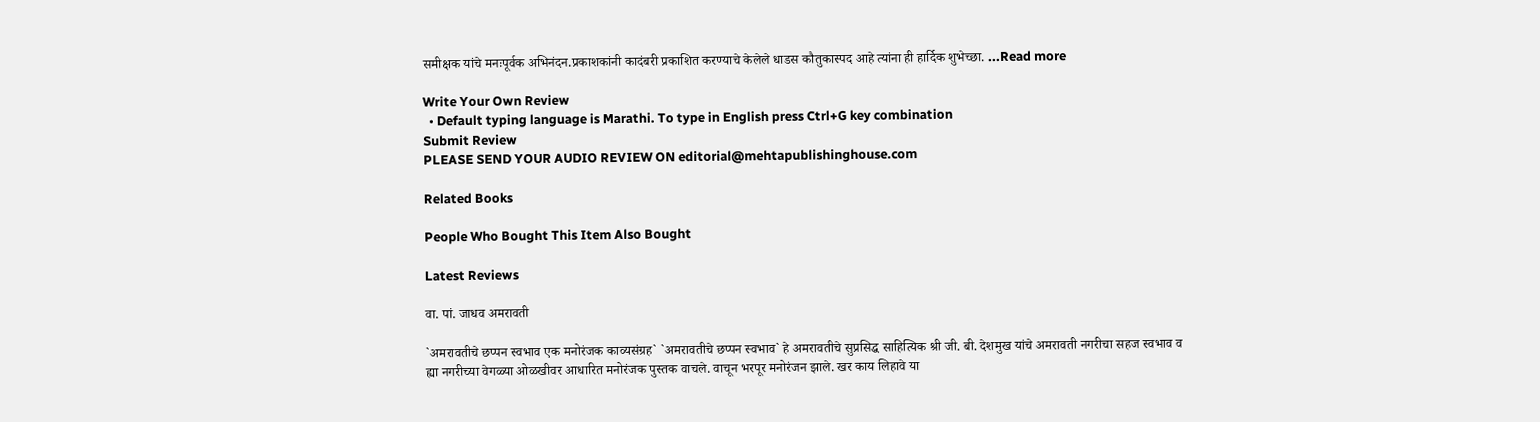समीक्षक यांचे मनःपूर्वक अभिनंदन.प्रकाशकांनी कादंबरी प्रकाशित करण्याचे केलेले धाडस कौतुकास्पद आहे त्यांना ही हार्दिक शुभेच्छा. ...Read more

Write Your Own Review
  • Default typing language is Marathi. To type in English press Ctrl+G key combination
Submit Review
PLEASE SEND YOUR AUDIO REVIEW ON editorial@mehtapublishinghouse.com

Related Books

People Who Bought This Item Also Bought

Latest Reviews

वा. पां. जाधव अमरावती

`अमरावतीचे छप्पन स्वभाव एक मनोरंजक काव्यसंग्रह` `अमरावतीचे छप्पन स्वभाव` हे अमरावतीचे सुप्रसिद्ध साहित्यिक श्री जी. बी. देशमुख यांचे अमरावती नगरीचा सहज स्वभाव व ह्या नगरीच्या वेगळ्या ओळखीवर आधारित मनोरंजक पुस्तक वाचले. वाचून भरपूर मनोरंजन झाले. खर काय लिहावे या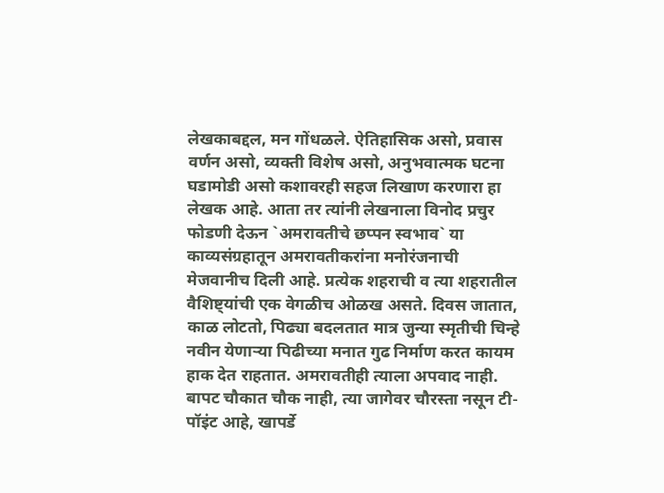लेखकाबद्दल, मन गोंधळले. ऐतिहासिक असो, प्रवास वर्णन असो, व्यक्ती विशेष असो, अनुभवात्मक घटना घडामोडी असो कशावरही सहज लिखाण करणारा हा लेखक आहे. आता तर त्यांनी लेखनाला विनोद प्रचुर फोडणी देऊन `अमरावतीचे छप्पन स्वभाव` या काव्यसंग्रहातून अमरावतीकरांना मनोरंजनाची मेजवानीच दिली आहे. प्रत्येक शहराची व त्या शहरातील वैशिष्ट्यांची एक वेगळीच ओळख असते. दिवस जातात, काळ लोटतो, पिढ्या बदलतात मात्र जुन्या स्मृतीची चिन्हे नवीन येणाऱ्या पिढीच्या मनात गुढ निर्माण करत कायम हाक देत राहतात. अमरावतीही त्याला अपवाद नाही. बापट चौकात चौक नाही, त्या जागेवर चौरस्ता नसून टी-पॉइंट आहे, खापर्डे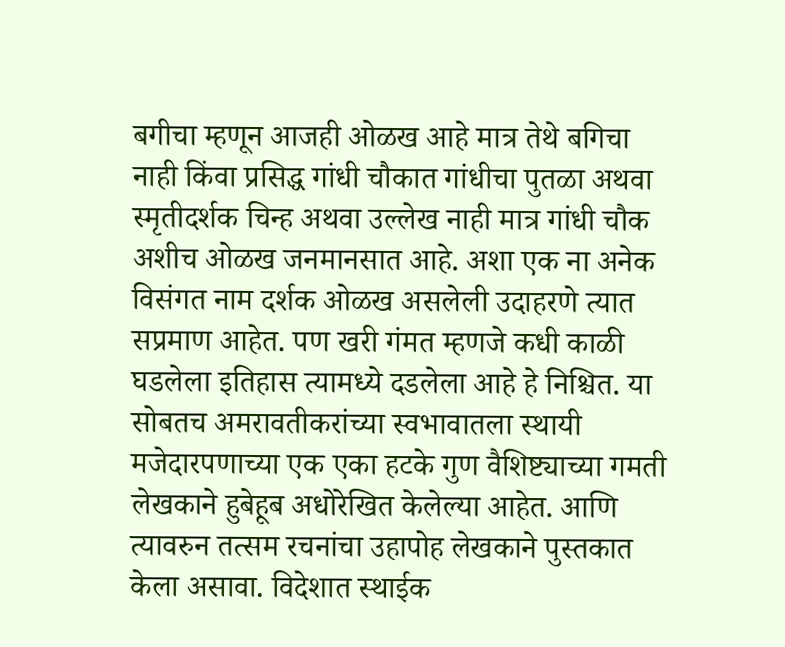बगीचा म्हणून आजही ओळख आहे मात्र तेथे बगिचा नाही किंवा प्रसिद्ध गांधी चौकात गांधीचा पुतळा अथवा स्मृतीदर्शक चिन्ह अथवा उल्लेख नाही मात्र गांधी चौक अशीच ओळख जनमानसात आहे. अशा एक ना अनेक विसंगत नाम दर्शक ओळख असलेली उदाहरणे त्यात सप्रमाण आहेत. पण खरी गंमत म्हणजे कधी काळी घडलेला इतिहास त्यामध्ये दडलेला आहे हे निश्चित. या सोबतच अमरावतीकरांच्या स्वभावातला स्थायी मजेदारपणाच्या एक एका हटके गुण वैशिष्ट्याच्या गमती लेखकाने हुबेहूब अधोरेखित केलेल्या आहेत. आणि त्यावरुन तत्सम रचनांचा उहापोह लेखकाने पुस्तकात केला असावा. विदेशात स्थाईक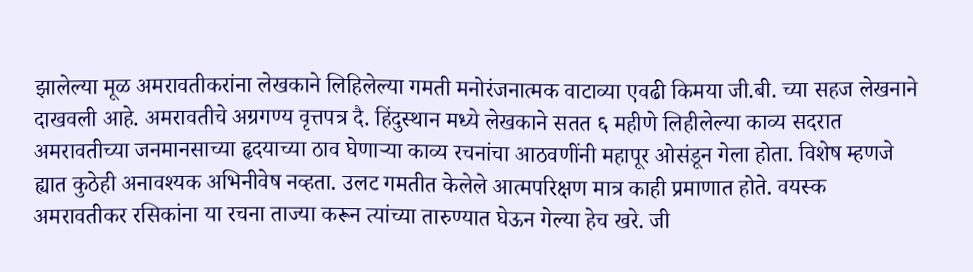झालेल्या मूळ अमरावतीकरांना लेखकाने लिहिलेल्या गमती मनोरंजनात्मक वाटाव्या एवढी किमया जी.बी. च्या सहज लेखनाने दाखवली आहे. अमरावतीचे अग्रगण्य वृत्तपत्र दै. हिंदुस्थान मध्ये लेखकाने सतत ६ महीणे लिहीलेल्या काव्य सदरात अमरावतीच्या जनमानसाच्या हृदयाच्या ठाव घेणाऱ्या काव्य रचनांचा आठवणींनी महापूर ओसंडून गेला होता. विशेष म्हणजे ह्यात कुठेही अनावश्यक अभिनीवेष नव्हता. उलट गमतीत केलेले आत्मपरिक्षण मात्र काही प्रमाणात होते. वयस्क अमरावतीकर रसिकांना या रचना ताज्या करून त्यांच्या तारुण्यात घेऊन गेल्या हेच खरे. जी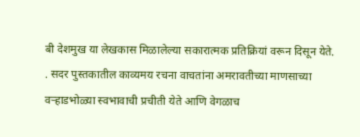बी देशमुख या लेखकास मिळालेल्या सकारात्मक प्रतिक्रियां वरून दिसून येते. . सदर पुस्तकातील काव्यमय रचना वाचतांना अमरावतीच्या माणसाच्या वऱ्हाडभोळ्या स्वभावाची प्रचीती येते आणि वेगळाच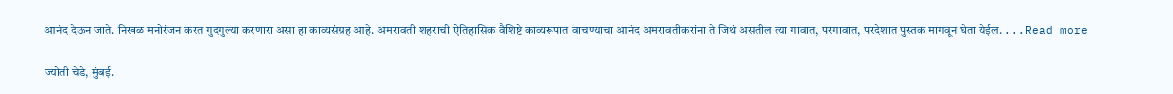आनंद देऊन जाते. निखळ मनोरंजन करत गुदगुल्या करणारा असा हा काव्यसंग्रह आहे. अमरावती शहराची ऐतिहासिक वैशिष्टे काव्यरूपात वाचण्याचा आनंद अमरावतीकरांना ते जिथं असतील त्या गावात, परगावात, परदेशात पुस्तक मागवून घेता येईल. ...Read more

ज्योती चेडे, मुंबई.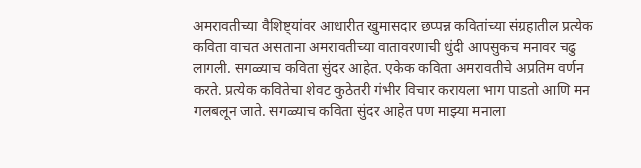अमरावतीच्या वैशिष्ट्यांवर आधारीत खुमासदार छप्पन्न कवितांच्या संग्रहातील प्रत्येक कविता वाचत असताना अमरावतीच्या वातावरणाची धुंदी आपसुकच मनावर चढु लागली. सगळ्याच कविता सुंदर आहेत. एकेक कविता अमरावतीचे अप्रतिम वर्णन करते. प्रत्येक कवितेचा शेवट कुठेतरी गंभीर विचार करायला भाग पाडतो आणि मन गलबलून जाते. सगळ्याच कविता सुंदर आहेत पण माझ्या मनाला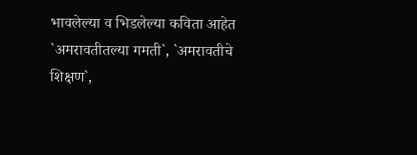भावलेल्या व भिडलेल्या कविता आहेत `अमरावतीतल्या गमती`, `अमरावतीचे शिक्षण`,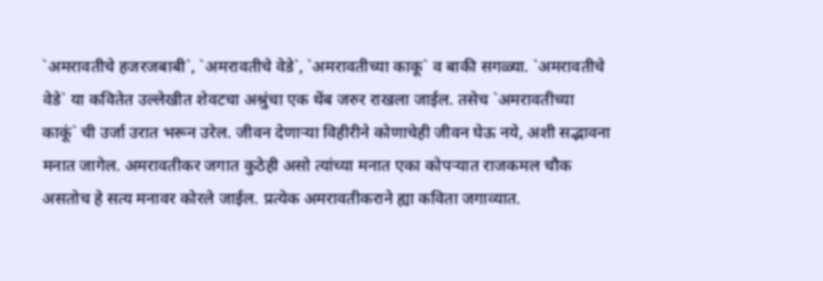`अमरावतीचे हजरजबाबी`, `अमरावतीचे वेडे`, `अमरावतीच्या काकू` व बाकी सगळ्या. `अमरावतीचे वेडे` या कवितेत उल्लेखीत शेवटचा अश्रुंचा एक थेंब जरुर राखला जाईल. तसेच `अमरावतीच्या काकूं` ची उर्जा उरात भरून उरेल. जीवन देणाऱ्या विहीरीने कोणाचेही जीवन घेऊ नये, अशी सद्भावना मनात जागेल. अमरावतीकर जगात कुठेही असो त्यांच्या मनात एका कोपऱ्यात राजकमल चौक असतोच हे सत्य मनावर कोरले जाईल. प्रत्येक अमरावतीकराने ह्या कविता जगाव्यात.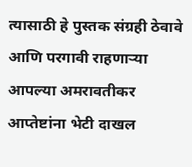त्यासाठी हे पुस्तक संग्रही ठेवावे आणि परगावी राहणाऱ्या आपल्या अमरावतीकर आप्तेष्टांना भेटी दाखल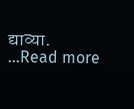द्याव्या. ...Read more